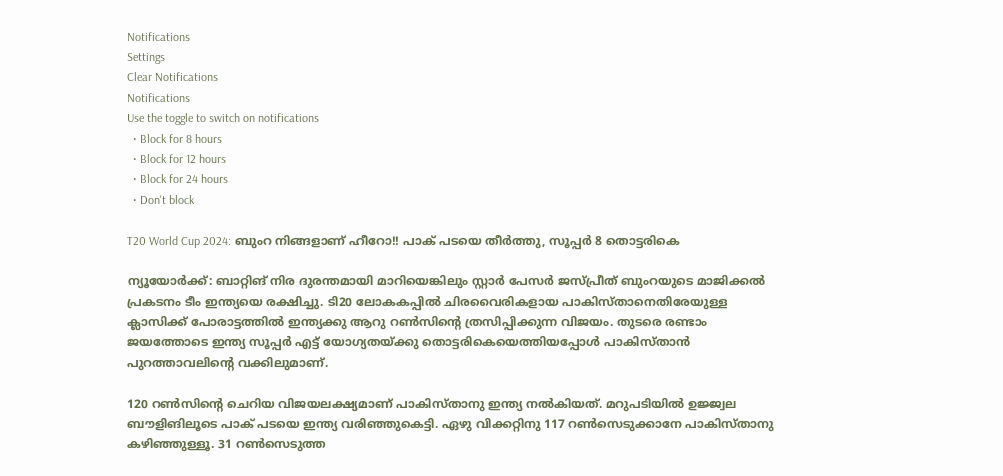Notifications
Settings
Clear Notifications
Notifications
Use the toggle to switch on notifications
  • Block for 8 hours
  • Block for 12 hours
  • Block for 24 hours
  • Don't block

T20 World Cup 2024: ബുംറ നിങ്ങളാണ് ഹീറോ!! പാക് പടയെ തീര്‍ത്തു, സൂപ്പര്‍ 8 തൊട്ടരികെ

ന്യൂയോര്‍ക്ക്: ബാറ്റിങ് നിര ദുരന്തമായി മാറിയെങ്കിലും സ്റ്റാര്‍ പേസര്‍ ജസ്പ്രീത് ബുംറയുടെ മാജിക്കല്‍ പ്രകടനം ടീം ഇന്ത്യയെ രക്ഷിച്ചു. ടി20 ലോകകപ്പില്‍ ചിരവൈരികളായ പാകിസ്താനെതിരേയുള്ള ക്ലാസിക്ക് പോരാട്ടത്തില്‍ ഇന്ത്യക്കു ആറു റണ്‍സിന്റെ ത്രസിപ്പിക്കുന്ന വിജയം. തുടരെ രണ്ടാം ജയത്തോടെ ഇന്ത്യ സൂപ്പര്‍ എട്ട് യോഗ്യതയ്ക്കു തൊട്ടരികെയെത്തിയപ്പോള്‍ പാകിസ്താന്‍ പുറത്താവലിന്റെ വക്കിലുമാണ്.

120 റണ്‍സിന്റെ ചെറിയ വിജയലക്ഷ്യമാണ് പാകിസ്താനു ഇന്ത്യ നല്‍കിയത്. മറുപടിയില്‍ ഉജ്ജ്വല ബൗളിങിലൂടെ പാക് പടയെ ഇന്ത്യ വരിഞ്ഞുകെട്ടി. ഏഴു വിക്കറ്റിനു 117 റണ്‍സെടുക്കാനേ പാകിസ്താനു കഴിഞ്ഞുള്ളൂ. 31 റണ്‍സെടുത്ത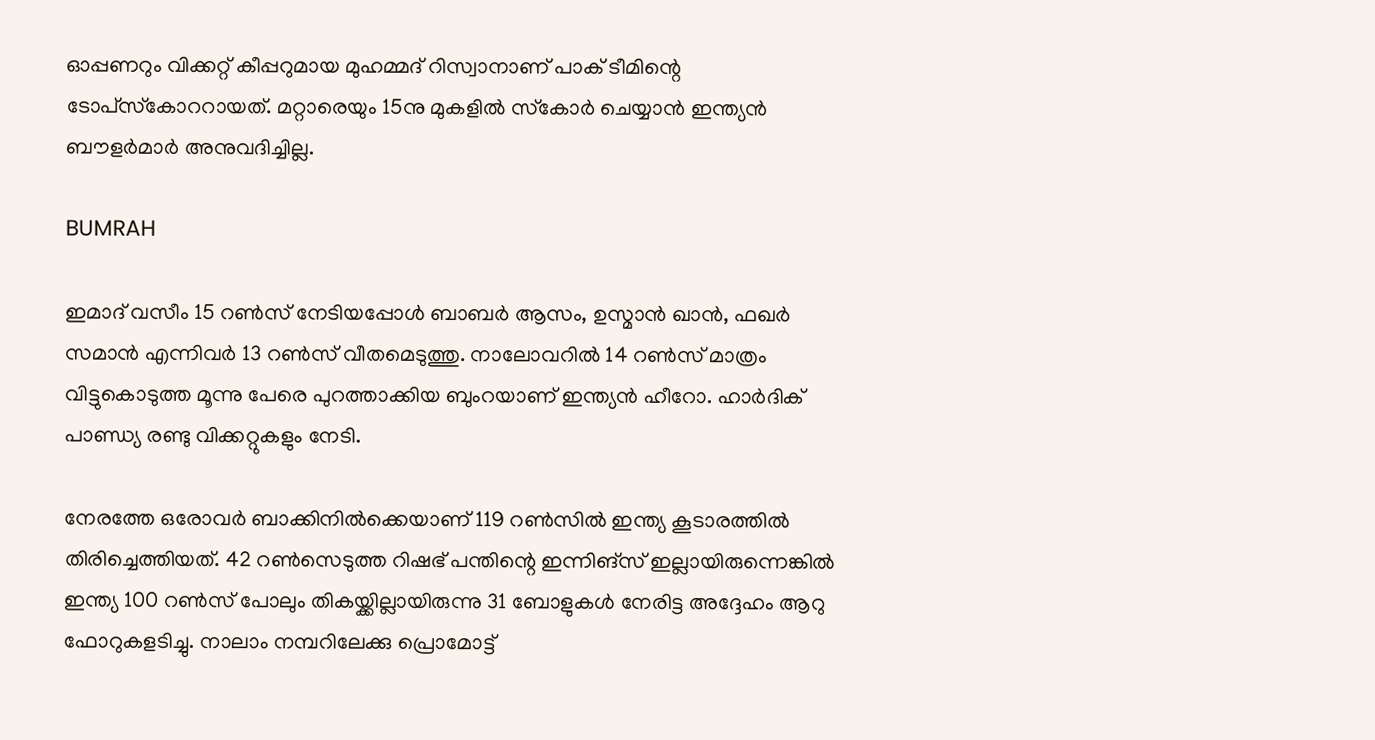ഓപ്പണറും വിക്കറ്റ് കീപ്പറുമായ മുഹമ്മദ് റിസ്വാനാണ് പാക് ടീമിന്റെ ടോപ്‌സ്‌കോററായത്. മറ്റാരെയും 15നു മുകളില്‍ സ്‌കോര്‍ ചെയ്യാന്‍ ഇന്ത്യന്‍ ബൗളര്‍മാര്‍ അനുവദിച്ചില്ല.

BUMRAH

ഇമാദ് വസീം 15 റണ്‍സ് നേടിയപ്പോള്‍ ബാബര്‍ ആസം, ഉസ്മാന്‍ ഖാന്‍, ഫഖര്‍ സമാന്‍ എന്നിവര്‍ 13 റണ്‍സ് വീതമെടുത്തു. നാലോവറില്‍ 14 റണ്‍സ് മാത്രം വിട്ടുകൊടുത്ത മൂന്നു പേരെ പുറത്താക്കിയ ബുംറയാണ് ഇന്ത്യന്‍ ഹീറോ. ഹാര്‍ദിക് പാണ്ഡ്യ രണ്ടു വിക്കറ്റുകളും നേടി.

നേരത്തേ ഒരോവര്‍ ബാക്കിനില്‍ക്കെയാണ് 119 റണ്‍സില്‍ ഇന്ത്യ കൂടാരത്തില്‍ തിരിച്ചെത്തിയത്. 42 റണ്‍സെടുത്ത റിഷഭ് പന്തിന്റെ ഇന്നിങ്‌സ് ഇല്ലായിരുന്നെങ്കില്‍ ഇന്ത്യ 100 റണ്‍സ് പോലും തികയ്ക്കില്ലായിരുന്നു 31 ബോളുകള്‍ നേരിട്ട അദ്ദേഹം ആറു ഫോറുകളടിച്ചു. നാലാം നമ്പറിലേക്കു പ്രൊമോട്ട്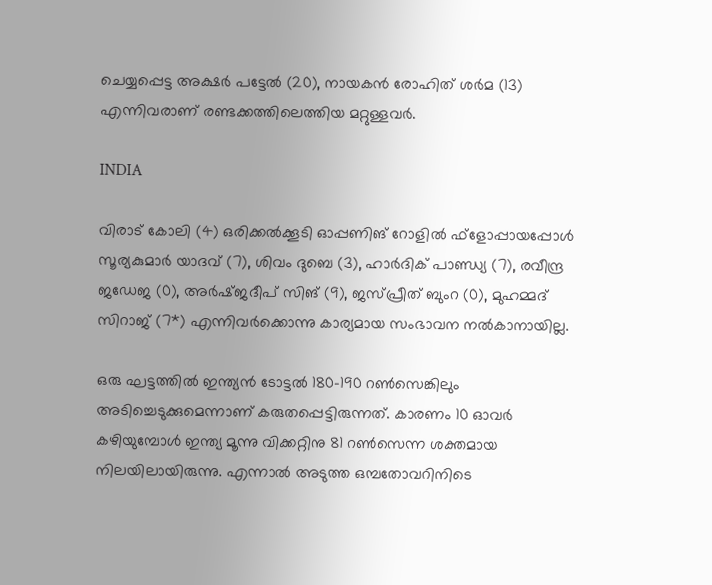ചെയ്യപ്പെട്ട അക്ഷര്‍ പട്ടേല്‍ (20), നായകന്‍ രോഹിത് ശര്‍മ (13) എന്നിവരാണ് രണ്ടക്കത്തിലെത്തിയ മറ്റുള്ളവര്‍.

INDIA

വിരാട് കോലി (4) ഒരിക്കല്‍ക്കൂടി ഓപ്പണിങ് റോളില്‍ ഫ്‌ളോപ്പായപ്പോള്‍ സൂര്യകുമാര്‍ യാദവ് (7), ശിവം ദുബെ (3), ഹാര്‍ദിക് പാണ്ഡ്യ (7), രവീന്ദ്ര ജഡേജ (0), അര്‍ഷ്ജദീപ് സിങ് (9), ജസ്പ്രീത് ബുംറ (0), മുഹമ്മദ് സിറാജ് (7*) എന്നിവര്‍ക്കൊന്നു കാര്യമായ സംഭാവന നല്‍കാനായില്ല.

ഒരു ഘട്ടത്തില്‍ ഇന്ത്യന്‍ ടോട്ടല്‍ 180-190 റണ്‍സെങ്കിലും അടിച്ചെടുക്കുമെന്നാണ് കരുതപ്പെട്ടിരുന്നത്. കാരണം 10 ഓവര്‍ കഴിയുമ്പോള്‍ ഇന്ത്യ മൂന്നു വിക്കറ്റിനു 81 റണ്‍സെന്ന ശക്തമായ നിലയിലായിരുന്നു. എന്നാല്‍ അടുത്ത ഒമ്പതോവറിനിടെ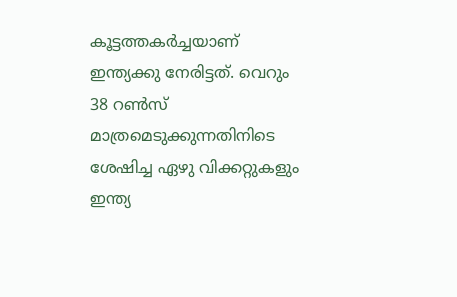കൂട്ടത്തകര്‍ച്ചയാണ് ഇന്ത്യക്കു നേരിട്ടത്. വെറും 38 റണ്‍സ് മാത്രമെടുക്കുന്നതിനിടെ ശേഷിച്ച ഏഴു വിക്കറ്റുകളും ഇന്ത്യ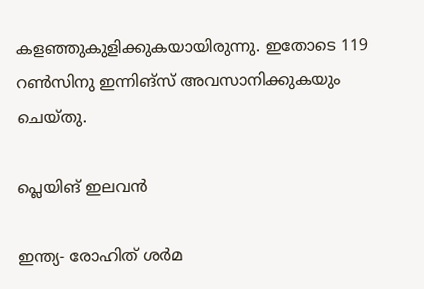കളഞ്ഞുകുളിക്കുകയായിരുന്നു. ഇതോടെ 119 റണ്‍സിനു ഇന്നിങ്‌സ് അവസാനിക്കുകയും ചെയ്തു.

പ്ലെയിങ് ഇലവന്‍

ഇന്ത്യ- രോഹിത് ശര്‍മ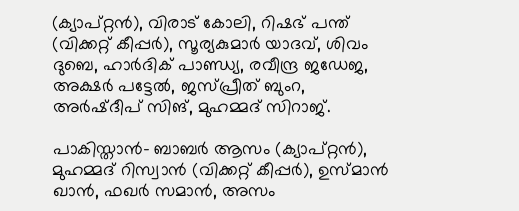(ക്യാപ്റ്റന്‍), വിരാട് കോലി, റിഷഭ് പന്ത് (വിക്കറ്റ് കീപ്പര്‍), സൂര്യകുമാര്‍ യാദവ്, ശിവം ദുബെ, ഹാര്‍ദിക് പാണ്ഡ്യ, രവീന്ദ്ര ജഡേജ, അക്ഷര്‍ പട്ടേല്‍, ജസ്പ്രീത് ബുംറ, അര്‍ഷ്ദീപ് സിങ്, മുഹമ്മദ് സിറാജ്.

പാകിസ്താന്‍- ബാബര്‍ ആസം (ക്യാപ്റ്റന്‍), മുഹമ്മദ് റിസ്വാന്‍ (വിക്കറ്റ് കീപ്പര്‍), ഉസ്മാന്‍ ഖാന്‍, ഫഖര്‍ സമാന്‍, അസം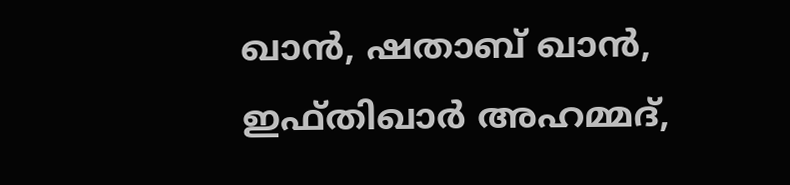ഖാന്‍, ഷതാബ് ഖാന്‍, ഇഫ്തിഖാര്‍ അഹമ്മദ്,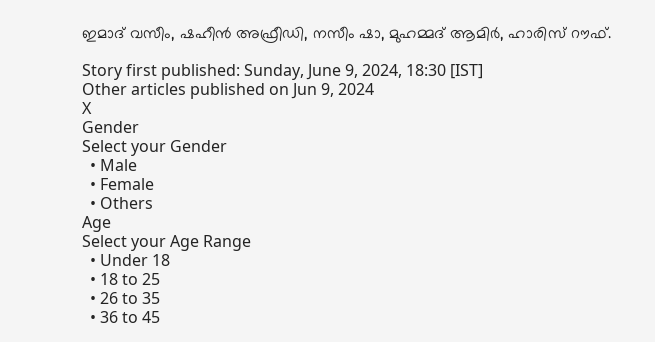ഇമാദ് വസീം, ഷഹീന്‍ അഫ്രീഡി, നസീം ഷാ, മുഹമ്മദ് ആമിര്‍, ഹാരിസ് റൗഫ്.

Story first published: Sunday, June 9, 2024, 18:30 [IST]
Other articles published on Jun 9, 2024
X
Gender
Select your Gender
  • Male
  • Female
  • Others
Age
Select your Age Range
  • Under 18
  • 18 to 25
  • 26 to 35
  • 36 to 45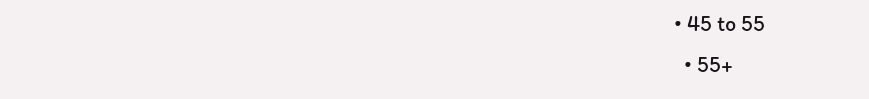• 45 to 55
  • 55+